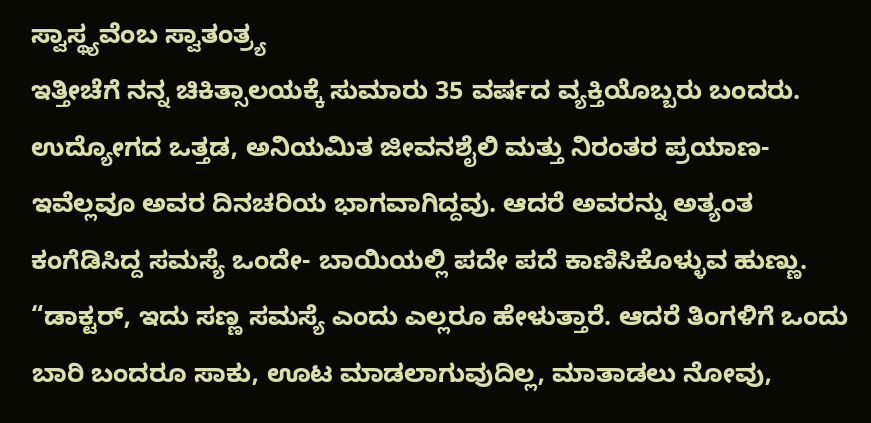ಸ್ವಾಸ್ಥ್ಯವೆಂಬ ಸ್ವಾತಂತ್ರ್ಯ
ಇತ್ತೀಚೆಗೆ ನನ್ನ ಚಿಕಿತ್ಸಾಲಯಕ್ಕೆ ಸುಮಾರು 35 ವರ್ಷದ ವ್ಯಕ್ತಿಯೊಬ್ಬರು ಬಂದರು. ಉದ್ಯೋಗದ ಒತ್ತಡ, ಅನಿಯಮಿತ ಜೀವನಶೈಲಿ ಮತ್ತು ನಿರಂತರ ಪ್ರಯಾಣ- ಇವೆಲ್ಲವೂ ಅವರ ದಿನಚರಿಯ ಭಾಗವಾಗಿದ್ದವು. ಆದರೆ ಅವರನ್ನು ಅತ್ಯಂತ ಕಂಗೆಡಿಸಿದ್ದ ಸಮಸ್ಯೆ ಒಂದೇ- ಬಾಯಿಯಲ್ಲಿ ಪದೇ ಪದೆ ಕಾಣಿಸಿಕೊಳ್ಳುವ ಹುಣ್ಣು.
“ಡಾಕ್ಟರ್, ಇದು ಸಣ್ಣ ಸಮಸ್ಯೆ ಎಂದು ಎಲ್ಲರೂ ಹೇಳುತ್ತಾರೆ. ಆದರೆ ತಿಂಗಳಿಗೆ ಒಂದು ಬಾರಿ ಬಂದರೂ ಸಾಕು, ಊಟ ಮಾಡಲಾಗುವುದಿಲ್ಲ, ಮಾತಾಡಲು ನೋವು,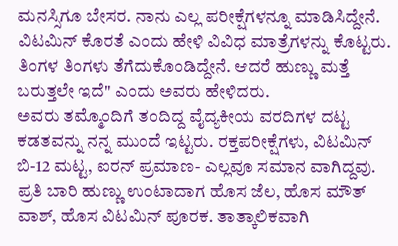ಮನಸ್ಸಿಗೂ ಬೇಸರ. ನಾನು ಎಲ್ಲ ಪರೀಕ್ಷೆಗಳನ್ನೂ ಮಾಡಿಸಿದ್ದೇನೆ. ವಿಟಮಿನ್ ಕೊರತೆ ಎಂದು ಹೇಳಿ ವಿವಿಧ ಮಾತ್ರೆಗಳನ್ನು ಕೊಟ್ಟರು. ತಿಂಗಳ ತಿಂಗಳು ತೆಗೆದುಕೊಂಡಿದ್ದೇನೆ. ಆದರೆ ಹುಣ್ಣು ಮತ್ತೆ ಬರುತ್ತಲೇ ಇದೆ" ಎಂದು ಅವರು ಹೇಳಿದರು.
ಅವರು ತಮ್ಮೊಂದಿಗೆ ತಂದಿದ್ದ ವೈದ್ಯಕೀಯ ವರದಿಗಳ ದಟ್ಟ ಕಡತವನ್ನು ನನ್ನ ಮುಂದೆ ಇಟ್ಟರು. ರಕ್ತಪರೀಕ್ಷೆಗಳು, ವಿಟಮಿನ್ ಬಿ-12 ಮಟ್ಟ, ಐರನ್ ಪ್ರಮಾಣ- ಎಲ್ಲವೂ ಸಮಾನ ವಾಗಿದ್ದವು. ಪ್ರತಿ ಬಾರಿ ಹುಣ್ಣು ಉಂಟಾದಾಗ ಹೊಸ ಜೆಲ, ಹೊಸ ಮೌತ್ ವಾಶ್, ಹೊಸ ವಿಟಮಿನ್ ಪೂರಕ. ತಾತ್ಕಾಲಿಕವಾಗಿ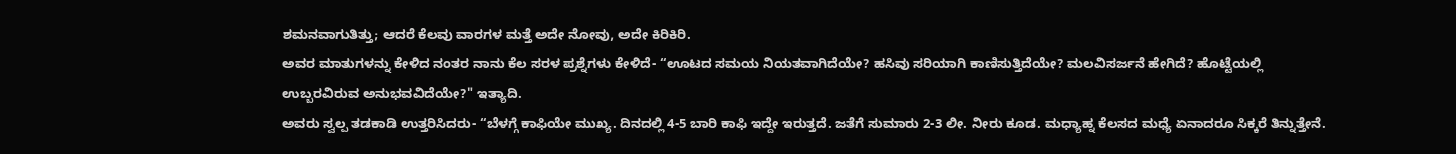ಶಮನವಾಗುತಿತ್ತು; ಆದರೆ ಕೆಲವು ವಾರಗಳ ಮತ್ತೆ ಅದೇ ನೋವು, ಅದೇ ಕಿರಿಕಿರಿ.
ಅವರ ಮಾತುಗಳನ್ನು ಕೇಳಿದ ನಂತರ ನಾನು ಕೆಲ ಸರಳ ಪ್ರಶ್ನೆಗಳು ಕೇಳಿದೆ- “ಊಟದ ಸಮಯ ನಿಯತವಾಗಿದೆಯೇ? ಹಸಿವು ಸರಿಯಾಗಿ ಕಾಣಿಸುತ್ತಿದೆಯೇ? ಮಲವಿಸರ್ಜನೆ ಹೇಗಿದೆ? ಹೊಟ್ಟೆಯಲ್ಲಿ ಉಬ್ಬರವಿರುವ ಅನುಭವವಿದೆಯೇ?" ಇತ್ಯಾದಿ.
ಅವರು ಸ್ವಲ್ಪ ತಡಕಾಡಿ ಉತ್ತರಿಸಿದರು- “ಬೆಳಗ್ಗೆ ಕಾಫಿಯೇ ಮುಖ್ಯ. ದಿನದಲ್ಲಿ 4-5 ಬಾರಿ ಕಾಫಿ ಇದ್ದೇ ಇರುತ್ತದೆ. ಜತೆಗೆ ಸುಮಾರು 2-3 ಲೀ. ನೀರು ಕೂಡ. ಮಧ್ಯಾಹ್ನ ಕೆಲಸದ ಮಧ್ಯೆ ಏನಾದರೂ ಸಿಕ್ಕರೆ ತಿನ್ನುತ್ತೇನೆ.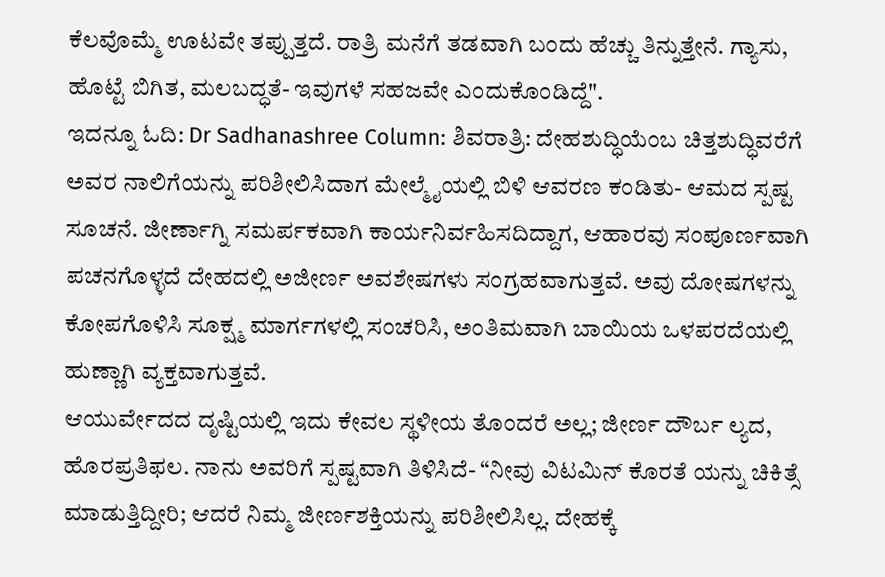ಕೆಲವೊಮ್ಮೆ ಊಟವೇ ತಪ್ಪುತ್ತದೆ. ರಾತ್ರಿ ಮನೆಗೆ ತಡವಾಗಿ ಬಂದು ಹೆಚ್ಚು ತಿನ್ನುತ್ತೇನೆ. ಗ್ಯಾಸು, ಹೊಟ್ಟೆ ಬಿಗಿತ, ಮಲಬದ್ಧತೆ- ಇವುಗಳೆ ಸಹಜವೇ ಎಂದುಕೊಂಡಿದ್ದೆ".
ಇದನ್ನೂ ಓದಿ: Dr Sadhanashree Column: ಶಿವರಾತ್ರಿ: ದೇಹಶುದ್ಧಿಯೆಂಬ ಚಿತ್ತಶುದ್ಧಿವರೆಗೆ
ಅವರ ನಾಲಿಗೆಯನ್ನು ಪರಿಶೀಲಿಸಿದಾಗ ಮೇಲ್ಮೈಯಲ್ಲಿ ಬಿಳಿ ಆವರಣ ಕಂಡಿತು- ಆಮದ ಸ್ಪಷ್ಟ ಸೂಚನೆ. ಜೀರ್ಣಾಗ್ನಿ ಸಮರ್ಪಕವಾಗಿ ಕಾರ್ಯನಿರ್ವಹಿಸದಿದ್ದಾಗ, ಆಹಾರವು ಸಂಪೂರ್ಣವಾಗಿ ಪಚನಗೊಳ್ಳದೆ ದೇಹದಲ್ಲಿ ಅಜೀರ್ಣ ಅವಶೇಷಗಳು ಸಂಗ್ರಹವಾಗುತ್ತವೆ. ಅವು ದೋಷಗಳನ್ನು ಕೋಪಗೊಳಿಸಿ ಸೂಕ್ಷ್ಮ ಮಾರ್ಗಗಳಲ್ಲಿ ಸಂಚರಿಸಿ, ಅಂತಿಮವಾಗಿ ಬಾಯಿಯ ಒಳಪರದೆಯಲ್ಲಿ ಹುಣ್ಣಾಗಿ ವ್ಯಕ್ತವಾಗುತ್ತವೆ.
ಆಯುರ್ವೇದದ ದೃಷ್ಟಿಯಲ್ಲಿ ಇದು ಕೇವಲ ಸ್ಥಳೀಯ ತೊಂದರೆ ಅಲ್ಲ; ಜೀರ್ಣ ದೌರ್ಬ ಲ್ಯದ, ಹೊರಪ್ರತಿಫಲ. ನಾನು ಅವರಿಗೆ ಸ್ಪಷ್ಟವಾಗಿ ತಿಳಿಸಿದೆ- “ನೀವು ವಿಟಮಿನ್ ಕೊರತೆ ಯನ್ನು ಚಿಕಿತ್ಸೆ ಮಾಡುತ್ತಿದ್ದೀರಿ; ಆದರೆ ನಿಮ್ಮ ಜೀರ್ಣಶಕ್ತಿಯನ್ನು ಪರಿಶೀಲಿಸಿಲ್ಲ. ದೇಹಕ್ಕೆ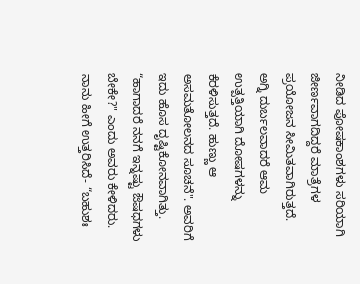ನೀಡಿದ ಪೋಷಕಾಂಶಗಳು ಸರಿಯಾಗಿ ಜೀರ್ಣವಾಗದಿದ್ದರೆ ಮಾತ್ರೆಗಳ ಪ್ರಯೋಜನ ಸೀಮಿತವಾಗಿರುತ್ತದೆ.
ಅಗ್ನಿ ದುರ್ಬಲವಾದರೆ ಆಮ ಉತ್ಪತ್ತಿಯಾಗಿ ದೋಷಗಳನ್ನು ಕೆರಳಿಸುತ್ತದೆ. ಹುಣ್ಣು ಆ ಅಸಮತೋಲನದ ಸೂಚನೆ". ಅವರಿಗೆ ಇದು ಹೊಸ ದೃಷ್ಟಿಕೋನವಾಗಿತ್ತು. “ಹಾಗಾದರೆ ನನಗೆ ಇನ್ನಷ್ಟು ಔಷಧಗಳು ಬೇಕೇ?" ಎಂದು ಅವರು ಕೇಳಿದರು.
ನಾನು ಹೀಗೆ ಉತ್ತರಿಸಿದೆ- “ಬಹುಶಃ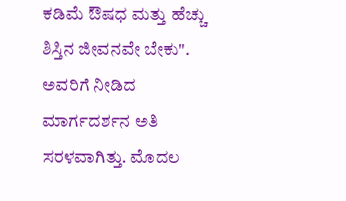ಕಡಿಮೆ ಔಷಧ ಮತ್ತು ಹೆಚ್ಚು ಶಿಸ್ತಿನ ಜೀವನವೇ ಬೇಕು". ಅವರಿಗೆ ನೀಡಿದ ಮಾರ್ಗದರ್ಶನ ಅತಿ ಸರಳವಾಗಿತ್ತು. ಮೊದಲ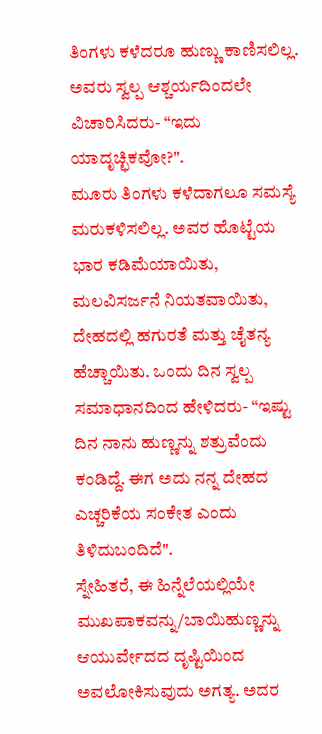ತಿಂಗಳು ಕಳೆದರೂ ಹುಣ್ಣು ಕಾಣಿಸಲಿಲ್ಲ. ಅವರು ಸ್ವಲ್ಪ ಆಶ್ಚರ್ಯದಿಂದಲೇ ವಿಚಾರಿಸಿದರು- “ಇದು ಯಾದೃಚ್ಛಿಕವೋ?".
ಮೂರು ತಿಂಗಳು ಕಳೆದಾಗಲೂ ಸಮಸ್ಯೆ ಮರುಕಳಿಸಲಿಲ್ಲ. ಅವರ ಹೊಟ್ಟೆಯ ಭಾರ ಕಡಿಮೆಯಾಯಿತು, ಮಲವಿಸರ್ಜನೆ ನಿಯತವಾಯಿತು, ದೇಹದಲ್ಲಿ ಹಗುರತೆ ಮತ್ತು ಚೈತನ್ಯ ಹೆಚ್ಚಾಯಿತು. ಒಂದು ದಿನ ಸ್ವಲ್ಪ ಸಮಾಧಾನದಿಂದ ಹೇಳಿದರು- “ಇಷ್ಟು ದಿನ ನಾನು ಹುಣ್ಣನ್ನು ಶತ್ರುವೆಂದು ಕಂಡಿದ್ದೆ. ಈಗ ಅದು ನನ್ನ ದೇಹದ ಎಚ್ಚರಿಕೆಯ ಸಂಕೇತ ಎಂದು ತಿಳಿದುಬಂದಿದೆ".
ಸ್ನೇಹಿತರೆ, ಈ ಹಿನ್ನೆಲೆಯಲ್ಲಿಯೇ ಮುಖಪಾಕವನ್ನು/ಬಾಯಿಹುಣ್ಣನ್ನು ಆಯುರ್ವೇದದ ದೃಷ್ಟಿಯಿಂದ ಅವಲೋಕಿಸುವುದು ಅಗತ್ಯ. ಅದರ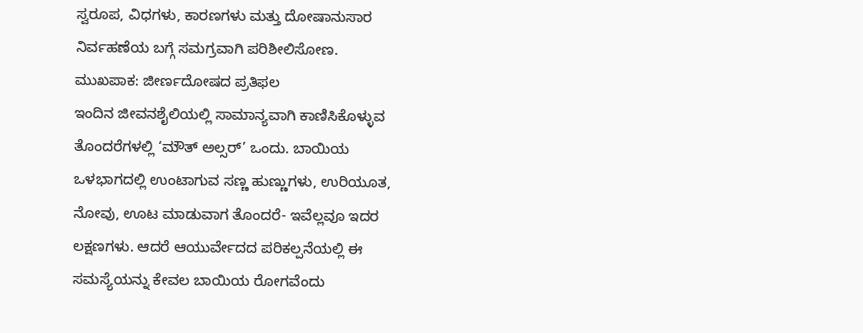ಸ್ವರೂಪ, ವಿಧಗಳು, ಕಾರಣಗಳು ಮತ್ತು ದೋಷಾನುಸಾರ ನಿರ್ವಹಣೆಯ ಬಗ್ಗೆ ಸಮಗ್ರವಾಗಿ ಪರಿಶೀಲಿಸೋಣ.
ಮುಖಪಾಕ: ಜೀರ್ಣದೋಷದ ಪ್ರತಿಫಲ
ಇಂದಿನ ಜೀವನಶೈಲಿಯಲ್ಲಿ ಸಾಮಾನ್ಯವಾಗಿ ಕಾಣಿಸಿಕೊಳ್ಳುವ ತೊಂದರೆಗಳಲ್ಲಿ ‘ಮೌತ್ ಅಲ್ಸರ್’ ಒಂದು. ಬಾಯಿಯ ಒಳಭಾಗದಲ್ಲಿ ಉಂಟಾಗುವ ಸಣ್ಣ ಹುಣ್ಣುಗಳು, ಉರಿಯೂತ, ನೋವು, ಊಟ ಮಾಡುವಾಗ ತೊಂದರೆ- ಇವೆಲ್ಲವೂ ಇದರ ಲಕ್ಷಣಗಳು. ಆದರೆ ಆಯುರ್ವೇದದ ಪರಿಕಲ್ಪನೆಯಲ್ಲಿ ಈ ಸಮಸ್ಯೆಯನ್ನು ಕೇವಲ ಬಾಯಿಯ ರೋಗವೆಂದು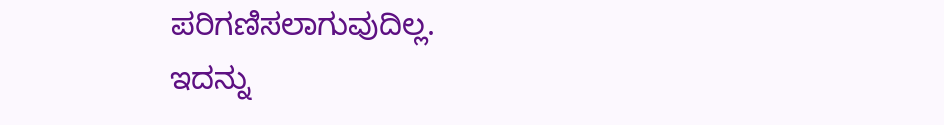ಪರಿಗಣಿಸಲಾಗುವುದಿಲ್ಲ.
ಇದನ್ನು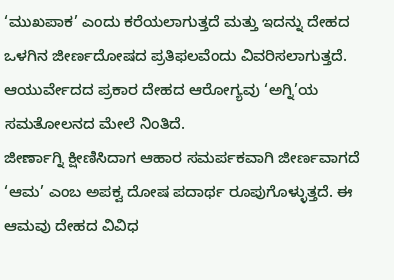‘ಮುಖಪಾಕ’ ಎಂದು ಕರೆಯಲಾಗುತ್ತದೆ ಮತ್ತು ಇದನ್ನು ದೇಹದ ಒಳಗಿನ ಜೀರ್ಣದೋಷದ ಪ್ರತಿಫಲವೆಂದು ವಿವರಿಸಲಾಗುತ್ತದೆ. ಆಯುರ್ವೇದದ ಪ್ರಕಾರ ದೇಹದ ಆರೋಗ್ಯವು ‘ಅಗ್ನಿ’ಯ ಸಮತೋಲನದ ಮೇಲೆ ನಿಂತಿದೆ.
ಜೀರ್ಣಾಗ್ನಿ ಕ್ಷೀಣಿಸಿದಾಗ ಆಹಾರ ಸಮರ್ಪಕವಾಗಿ ಜೀರ್ಣವಾಗದೆ ‘ಆಮ’ ಎಂಬ ಅಪಕ್ವ ದೋಷ ಪದಾರ್ಥ ರೂಪುಗೊಳ್ಳುತ್ತದೆ. ಈ ಆಮವು ದೇಹದ ವಿವಿಧ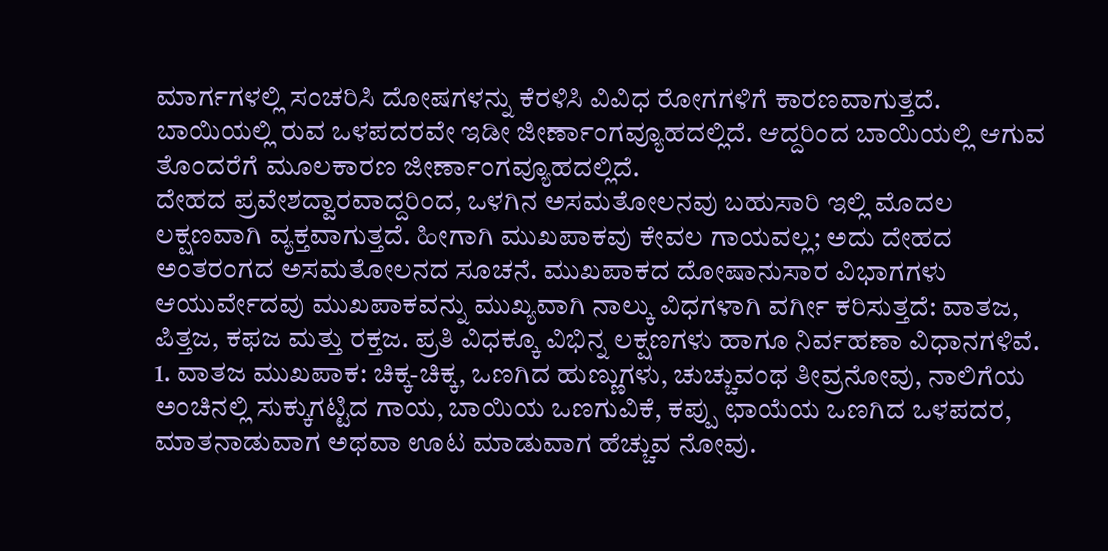ಮಾರ್ಗಗಳಲ್ಲಿ ಸಂಚರಿಸಿ ದೋಷಗಳನ್ನು ಕೆರಳಿಸಿ ವಿವಿಧ ರೋಗಗಳಿಗೆ ಕಾರಣವಾಗುತ್ತದೆ. ಬಾಯಿಯಲ್ಲಿ ರುವ ಒಳಪದರವೇ ಇಡೀ ಜೀರ್ಣಾಂಗವ್ಯೂಹದಲ್ಲಿದೆ. ಆದ್ದರಿಂದ ಬಾಯಿಯಲ್ಲಿ ಆಗುವ ತೊಂದರೆಗೆ ಮೂಲಕಾರಣ ಜೀರ್ಣಾಂಗವ್ಯೂಹದಲ್ಲಿದೆ.
ದೇಹದ ಪ್ರವೇಶದ್ವಾರವಾದ್ದರಿಂದ, ಒಳಗಿನ ಅಸಮತೋಲನವು ಬಹುಸಾರಿ ಇಲ್ಲಿ ಮೊದಲ ಲಕ್ಷಣವಾಗಿ ವ್ಯಕ್ತವಾಗುತ್ತದೆ. ಹೀಗಾಗಿ ಮುಖಪಾಕವು ಕೇವಲ ಗಾಯವಲ್ಲ; ಅದು ದೇಹದ ಅಂತರಂಗದ ಅಸಮತೋಲನದ ಸೂಚನೆ. ಮುಖಪಾಕದ ದೋಷಾನುಸಾರ ವಿಭಾಗಗಳು ಆಯುರ್ವೇದವು ಮುಖಪಾಕವನ್ನು ಮುಖ್ಯವಾಗಿ ನಾಲ್ಕು ವಿಧಗಳಾಗಿ ವರ್ಗೀ ಕರಿಸುತ್ತದೆ: ವಾತಜ, ಪಿತ್ತಜ, ಕಫಜ ಮತ್ತು ರಕ್ತಜ. ಪ್ರತಿ ವಿಧಕ್ಕೂ ವಿಭಿನ್ನ ಲಕ್ಷಣಗಳು ಹಾಗೂ ನಿರ್ವಹಣಾ ವಿಧಾನಗಳಿವೆ.
1. ವಾತಜ ಮುಖಪಾಕ: ಚಿಕ್ಕ-ಚಿಕ್ಕ, ಒಣಗಿದ ಹುಣ್ಣುಗಳು, ಚುಚ್ಚುವಂಥ ತೀವ್ರನೋವು, ನಾಲಿಗೆಯ ಅಂಚಿನಲ್ಲಿ ಸುಕ್ಕುಗಟ್ಟಿದ ಗಾಯ, ಬಾಯಿಯ ಒಣಗುವಿಕೆ, ಕಪ್ಪು ಛಾಯೆಯ ಒಣಗಿದ ಒಳಪದರ, ಮಾತನಾಡುವಾಗ ಅಥವಾ ಊಟ ಮಾಡುವಾಗ ಹೆಚ್ಚುವ ನೋವು.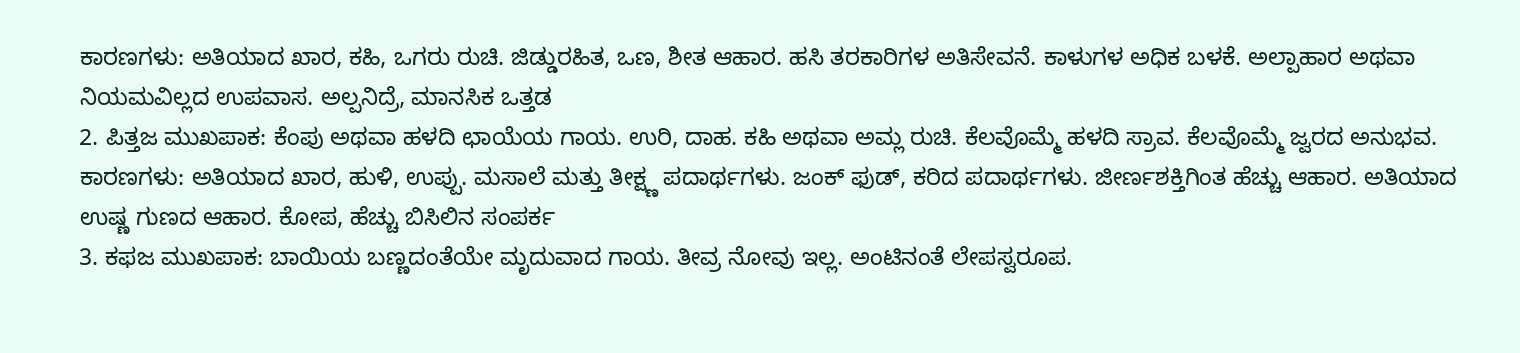ಕಾರಣಗಳು: ಅತಿಯಾದ ಖಾರ, ಕಹಿ, ಒಗರು ರುಚಿ. ಜಿಡ್ಡುರಹಿತ, ಒಣ, ಶೀತ ಆಹಾರ. ಹಸಿ ತರಕಾರಿಗಳ ಅತಿಸೇವನೆ. ಕಾಳುಗಳ ಅಧಿಕ ಬಳಕೆ. ಅಲ್ಪಾಹಾರ ಅಥವಾ ನಿಯಮವಿಲ್ಲದ ಉಪವಾಸ. ಅಲ್ಪನಿದ್ರೆ, ಮಾನಸಿಕ ಒತ್ತಡ
2. ಪಿತ್ತಜ ಮುಖಪಾಕ: ಕೆಂಪು ಅಥವಾ ಹಳದಿ ಛಾಯೆಯ ಗಾಯ. ಉರಿ, ದಾಹ. ಕಹಿ ಅಥವಾ ಅಮ್ಲ ರುಚಿ. ಕೆಲವೊಮ್ಮೆ ಹಳದಿ ಸ್ರಾವ. ಕೆಲವೊಮ್ಮೆ ಜ್ವರದ ಅನುಭವ.
ಕಾರಣಗಳು: ಅತಿಯಾದ ಖಾರ, ಹುಳಿ, ಉಪ್ಪು. ಮಸಾಲೆ ಮತ್ತು ತೀಕ್ಷ್ಣ ಪದಾರ್ಥಗಳು. ಜಂಕ್ ಫುಡ್, ಕರಿದ ಪದಾರ್ಥಗಳು. ಜೀರ್ಣಶಕ್ತಿಗಿಂತ ಹೆಚ್ಚು ಆಹಾರ. ಅತಿಯಾದ ಉಷ್ಣ ಗುಣದ ಆಹಾರ. ಕೋಪ, ಹೆಚ್ಚು ಬಿಸಿಲಿನ ಸಂಪರ್ಕ
3. ಕಫಜ ಮುಖಪಾಕ: ಬಾಯಿಯ ಬಣ್ಣದಂತೆಯೇ ಮೃದುವಾದ ಗಾಯ. ತೀವ್ರ ನೋವು ಇಲ್ಲ. ಅಂಟಿನಂತೆ ಲೇಪಸ್ವರೂಪ.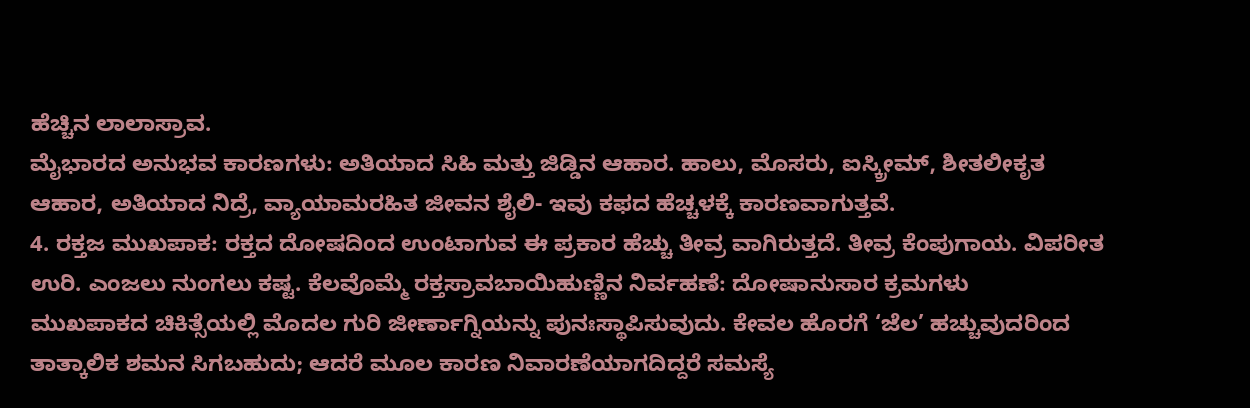ಹೆಚ್ಚಿನ ಲಾಲಾಸ್ರಾವ.
ಮೈಭಾರದ ಅನುಭವ ಕಾರಣಗಳು: ಅತಿಯಾದ ಸಿಹಿ ಮತ್ತು ಜಿಡ್ಡಿನ ಆಹಾರ. ಹಾಲು, ಮೊಸರು, ಐಸ್ಕ್ರೀಮ್, ಶೀತಲೀಕೃತ ಆಹಾರ, ಅತಿಯಾದ ನಿದ್ರೆ, ವ್ಯಾಯಾಮರಹಿತ ಜೀವನ ಶೈಲಿ- ಇವು ಕಫದ ಹೆಚ್ಚಳಕ್ಕೆ ಕಾರಣವಾಗುತ್ತವೆ.
4. ರಕ್ತಜ ಮುಖಪಾಕ: ರಕ್ತದ ದೋಷದಿಂದ ಉಂಟಾಗುವ ಈ ಪ್ರಕಾರ ಹೆಚ್ಚು ತೀವ್ರ ವಾಗಿರುತ್ತದೆ. ತೀವ್ರ ಕೆಂಪುಗಾಯ. ವಿಪರೀತ ಉರಿ. ಎಂಜಲು ನುಂಗಲು ಕಷ್ಟ. ಕೆಲವೊಮ್ಮೆ ರಕ್ತಸ್ರಾವಬಾಯಿಹುಣ್ಣಿನ ನಿರ್ವಹಣೆ: ದೋಷಾನುಸಾರ ಕ್ರಮಗಳು
ಮುಖಪಾಕದ ಚಿಕಿತ್ಸೆಯಲ್ಲಿ ಮೊದಲ ಗುರಿ ಜೀರ್ಣಾಗ್ನಿಯನ್ನು ಪುನಃಸ್ಥಾಪಿಸುವುದು. ಕೇವಲ ಹೊರಗೆ ‘ಜೆಲ’ ಹಚ್ಚುವುದರಿಂದ ತಾತ್ಕಾಲಿಕ ಶಮನ ಸಿಗಬಹುದು; ಆದರೆ ಮೂಲ ಕಾರಣ ನಿವಾರಣೆಯಾಗದಿದ್ದರೆ ಸಮಸ್ಯೆ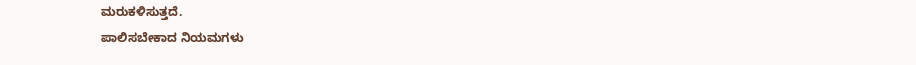ಮರುಕಳಿಸುತ್ತದೆ.
ಪಾಲಿಸಬೇಕಾದ ನಿಯಮಗಳು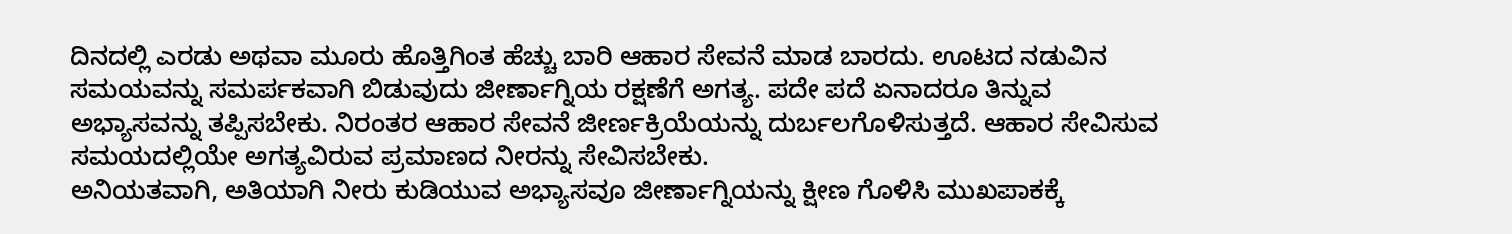ದಿನದಲ್ಲಿ ಎರಡು ಅಥವಾ ಮೂರು ಹೊತ್ತಿಗಿಂತ ಹೆಚ್ಚು ಬಾರಿ ಆಹಾರ ಸೇವನೆ ಮಾಡ ಬಾರದು. ಊಟದ ನಡುವಿನ ಸಮಯವನ್ನು ಸಮರ್ಪಕವಾಗಿ ಬಿಡುವುದು ಜೀರ್ಣಾಗ್ನಿಯ ರಕ್ಷಣೆಗೆ ಅಗತ್ಯ. ಪದೇ ಪದೆ ಏನಾದರೂ ತಿನ್ನುವ ಅಭ್ಯಾಸವನ್ನು ತಪ್ಪಿಸಬೇಕು. ನಿರಂತರ ಆಹಾರ ಸೇವನೆ ಜೀರ್ಣಕ್ರಿಯೆಯನ್ನು ದುರ್ಬಲಗೊಳಿಸುತ್ತದೆ. ಆಹಾರ ಸೇವಿಸುವ ಸಮಯದಲ್ಲಿಯೇ ಅಗತ್ಯವಿರುವ ಪ್ರಮಾಣದ ನೀರನ್ನು ಸೇವಿಸಬೇಕು.
ಅನಿಯತವಾಗಿ, ಅತಿಯಾಗಿ ನೀರು ಕುಡಿಯುವ ಅಭ್ಯಾಸವೂ ಜೀರ್ಣಾಗ್ನಿಯನ್ನು ಕ್ಷೀಣ ಗೊಳಿಸಿ ಮುಖಪಾಕಕ್ಕೆ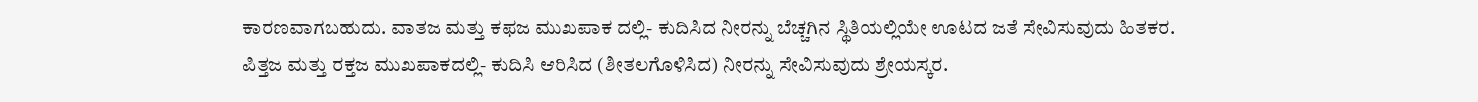ಕಾರಣವಾಗಬಹುದು. ವಾತಜ ಮತ್ತು ಕಫಜ ಮುಖಪಾಕ ದಲ್ಲಿ- ಕುದಿಸಿದ ನೀರನ್ನು ಬೆಚ್ಚಗಿನ ಸ್ಥಿತಿಯಲ್ಲಿಯೇ ಊಟದ ಜತೆ ಸೇವಿಸುವುದು ಹಿತಕರ.
ಪಿತ್ತಜ ಮತ್ತು ರಕ್ತಜ ಮುಖಪಾಕದಲ್ಲಿ- ಕುದಿಸಿ ಆರಿಸಿದ (ಶೀತಲಗೊಳಿಸಿದ) ನೀರನ್ನು ಸೇವಿಸುವುದು ಶ್ರೇಯಸ್ಕರ.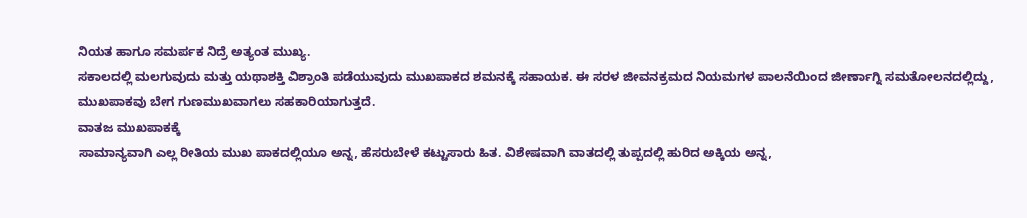ನಿಯತ ಹಾಗೂ ಸಮರ್ಪಕ ನಿದ್ರೆ ಅತ್ಯಂತ ಮುಖ್ಯ.
ಸಕಾಲದಲ್ಲಿ ಮಲಗುವುದು ಮತ್ತು ಯಥಾಶಕ್ತಿ ವಿಶ್ರಾಂತಿ ಪಡೆಯುವುದು ಮುಖಪಾಕದ ಶಮನಕ್ಕೆ ಸಹಾಯಕ. ಈ ಸರಳ ಜೀವನಕ್ರಮದ ನಿಯಮಗಳ ಪಾಲನೆಯಿಂದ ಜೀರ್ಣಾಗ್ನಿ ಸಮತೋಲನದಲ್ಲಿದ್ದು, ಮುಖಪಾಕವು ಬೇಗ ಗುಣಮುಖವಾಗಲು ಸಹಕಾರಿಯಾಗುತ್ತದೆ.
ವಾತಜ ಮುಖಪಾಕಕ್ಕೆ
ಸಾಮಾನ್ಯವಾಗಿ ಎಲ್ಲ ರೀತಿಯ ಮುಖ ಪಾಕದಲ್ಲಿಯೂ ಅನ್ನ, ಹೆಸರುಬೇಳೆ ಕಟ್ಟುಸಾರು ಹಿತ. ವಿಶೇಷವಾಗಿ ವಾತದಲ್ಲಿ ತುಪ್ಪದಲ್ಲಿ ಹುರಿದ ಅಕ್ಕಿಯ ಅನ್ನ,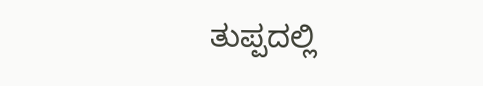ತುಪ್ಪದಲ್ಲಿ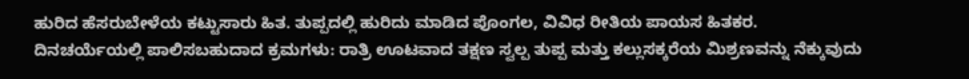ಹುರಿದ ಹೆಸರುಬೇಳೆಯ ಕಟ್ಟುಸಾರು ಹಿತ. ತುಪ್ಪದಲ್ಲಿ ಹುರಿದು ಮಾಡಿದ ಪೊಂಗಲ, ವಿವಿಧ ರೀತಿಯ ಪಾಯಸ ಹಿತಕರ.
ದಿನಚರ್ಯೆಯಲ್ಲಿ ಪಾಲಿಸಬಹುದಾದ ಕ್ರಮಗಳು: ರಾತ್ರಿ ಊಟವಾದ ತಕ್ಷಣ ಸ್ವಲ್ಪ ತುಪ್ಪ ಮತ್ತು ಕಲ್ಲುಸಕ್ಕರೆಯ ಮಿಶ್ರಣವನ್ನು ನೆಕ್ಕುವುದು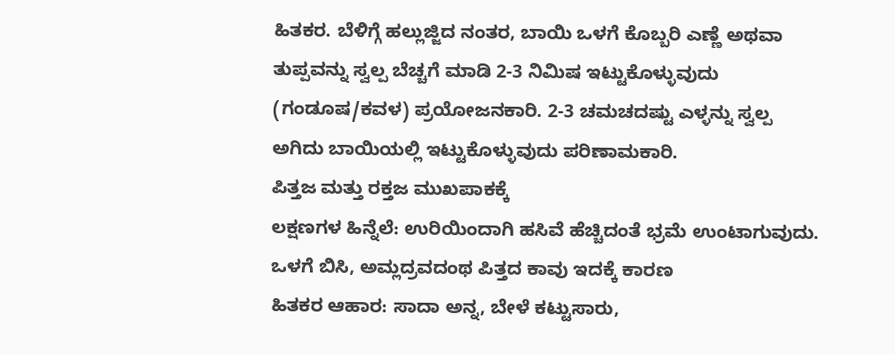ಹಿತಕರ. ಬೆಳಿಗ್ಗೆ ಹಲ್ಲುಜ್ಜಿದ ನಂತರ, ಬಾಯಿ ಒಳಗೆ ಕೊಬ್ಬರಿ ಎಣ್ಣೆ ಅಥವಾ ತುಪ್ಪವನ್ನು ಸ್ವಲ್ಪ ಬೆಚ್ಚಗೆ ಮಾಡಿ 2-3 ನಿಮಿಷ ಇಟ್ಟುಕೊಳ್ಳುವುದು (ಗಂಡೂಷ/ಕವಳ) ಪ್ರಯೋಜನಕಾರಿ. 2-3 ಚಮಚದಷ್ಟು ಎಳ್ಳನ್ನು ಸ್ವಲ್ಪ ಅಗಿದು ಬಾಯಿಯಲ್ಲಿ ಇಟ್ಟುಕೊಳ್ಳುವುದು ಪರಿಣಾಮಕಾರಿ.
ಪಿತ್ತಜ ಮತ್ತು ರಕ್ತಜ ಮುಖಪಾಕಕ್ಕೆ
ಲಕ್ಷಣಗಳ ಹಿನ್ನೆಲೆ: ಉರಿಯಿಂದಾಗಿ ಹಸಿವೆ ಹೆಚ್ಚಿದಂತೆ ಭ್ರಮೆ ಉಂಟಾಗುವುದು. ಒಳಗೆ ಬಿಸಿ, ಅಮ್ಲದ್ರವದಂಥ ಪಿತ್ತದ ಕಾವು ಇದಕ್ಕೆ ಕಾರಣ
ಹಿತಕರ ಆಹಾರ: ಸಾದಾ ಅನ್ನ, ಬೇಳೆ ಕಟ್ಟುಸಾರು,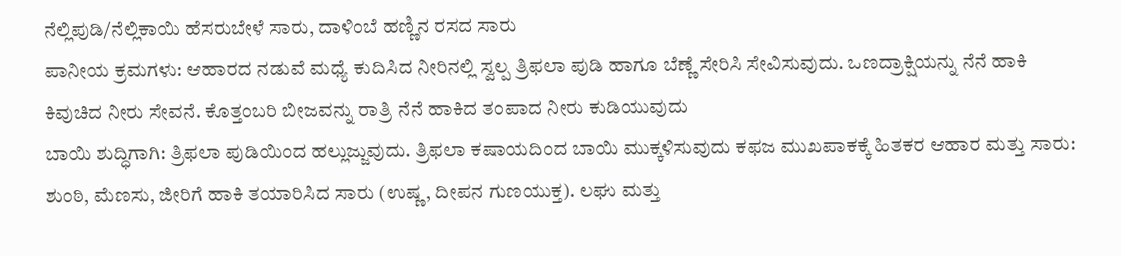ನೆಲ್ಲಿಪುಡಿ/ನೆಲ್ಲಿಕಾಯಿ ಹೆಸರುಬೇಳೆ ಸಾರು, ದಾಳಿಂಬೆ ಹಣ್ಣಿನ ರಸದ ಸಾರು
ಪಾನೀಯ ಕ್ರಮಗಳು: ಆಹಾರದ ನಡುವೆ ಮಧ್ಯೆ ಕುದಿಸಿದ ನೀರಿನಲ್ಲಿ ಸ್ವಲ್ಪ ತ್ರಿಫಲಾ ಪುಡಿ ಹಾಗೂ ಬೆಣ್ಣೆ ಸೇರಿಸಿ ಸೇವಿಸುವುದು. ಒಣದ್ರಾಕ್ಷಿಯನ್ನು ನೆನೆ ಹಾಕಿ ಕಿವುಚಿದ ನೀರು ಸೇವನೆ. ಕೊತ್ತಂಬರಿ ಬೀಜವನ್ನು ರಾತ್ರಿ ನೆನೆ ಹಾಕಿದ ತಂಪಾದ ನೀರು ಕುಡಿಯುವುದು
ಬಾಯಿ ಶುದ್ಧಿಗಾಗಿ: ತ್ರಿಫಲಾ ಪುಡಿಯಿಂದ ಹಲ್ಲುಜ್ಜುವುದು. ತ್ರಿಫಲಾ ಕಷಾಯದಿಂದ ಬಾಯಿ ಮುಕ್ಕಳಿಸುವುದು ಕಫಜ ಮುಖಪಾಕಕ್ಕೆ ಹಿತಕರ ಆಹಾರ ಮತ್ತು ಸಾರು: ಶುಂಠಿ, ಮೆಣಸು, ಜೀರಿಗೆ ಹಾಕಿ ತಯಾರಿಸಿದ ಸಾರು (ಉಷ್ಣ, ದೀಪನ ಗುಣಯುಕ್ತ). ಲಘು ಮತ್ತು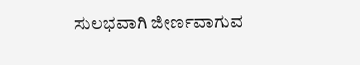ಸುಲಭವಾಗಿ ಜೀರ್ಣವಾಗುವ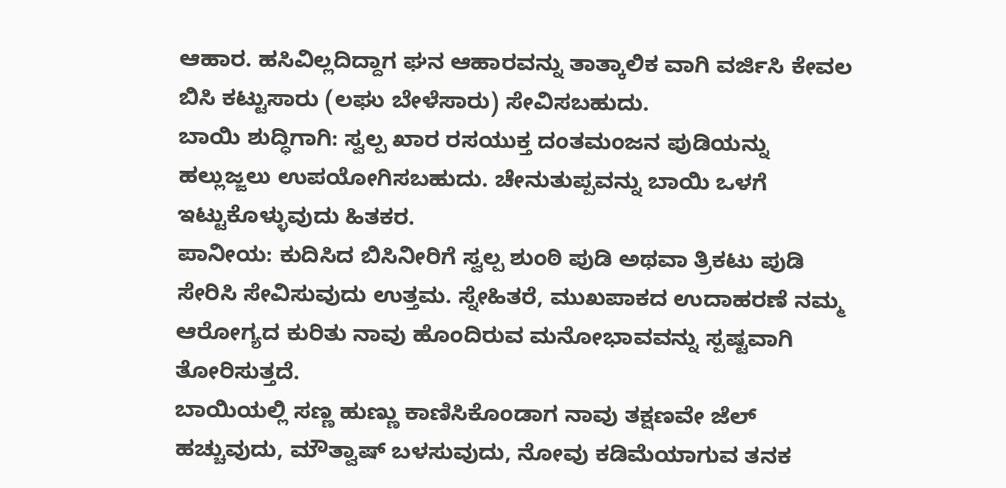ಆಹಾರ. ಹಸಿವಿಲ್ಲದಿದ್ದಾಗ ಘನ ಆಹಾರವನ್ನು ತಾತ್ಕಾಲಿಕ ವಾಗಿ ವರ್ಜಿಸಿ ಕೇವಲ ಬಿಸಿ ಕಟ್ಟುಸಾರು (ಲಘು ಬೇಳೆಸಾರು) ಸೇವಿಸಬಹುದು.
ಬಾಯಿ ಶುದ್ಧಿಗಾಗಿ: ಸ್ವಲ್ಪ ಖಾರ ರಸಯುಕ್ತ ದಂತಮಂಜನ ಪುಡಿಯನ್ನು ಹಲ್ಲುಜ್ಜಲು ಉಪಯೋಗಿಸಬಹುದು. ಚೇನುತುಪ್ಪವನ್ನು ಬಾಯಿ ಒಳಗೆ ಇಟ್ಟುಕೊಳ್ಳುವುದು ಹಿತಕರ.
ಪಾನೀಯ: ಕುದಿಸಿದ ಬಿಸಿನೀರಿಗೆ ಸ್ವಲ್ಪ ಶುಂಠಿ ಪುಡಿ ಅಥವಾ ತ್ರಿಕಟು ಪುಡಿ ಸೇರಿಸಿ ಸೇವಿಸುವುದು ಉತ್ತಮ. ಸ್ನೇಹಿತರೆ, ಮುಖಪಾಕದ ಉದಾಹರಣೆ ನಮ್ಮ ಆರೋಗ್ಯದ ಕುರಿತು ನಾವು ಹೊಂದಿರುವ ಮನೋಭಾವವನ್ನು ಸ್ಪಷ್ಟವಾಗಿ ತೋರಿಸುತ್ತದೆ.
ಬಾಯಿಯಲ್ಲಿ ಸಣ್ಣ ಹುಣ್ಣು ಕಾಣಿಸಿಕೊಂಡಾಗ ನಾವು ತಕ್ಷಣವೇ ಜೆಲ್ ಹಚ್ಚುವುದು, ಮೌತ್ವಾಷ್ ಬಳಸುವುದು, ನೋವು ಕಡಿಮೆಯಾಗುವ ತನಕ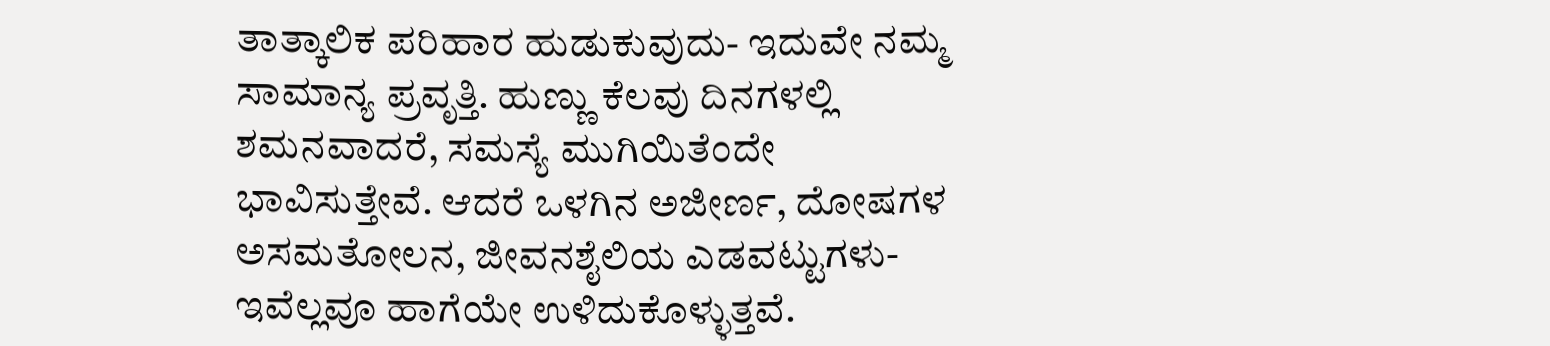ತಾತ್ಕಾಲಿಕ ಪರಿಹಾರ ಹುಡುಕುವುದು- ಇದುವೇ ನಮ್ಮ ಸಾಮಾನ್ಯ ಪ್ರವೃತ್ತಿ. ಹುಣ್ಣು ಕೆಲವು ದಿನಗಳಲ್ಲಿ ಶಮನವಾದರೆ, ಸಮಸ್ಯೆ ಮುಗಿಯಿತೆಂದೇ ಭಾವಿಸುತ್ತೇವೆ. ಆದರೆ ಒಳಗಿನ ಅಜೀರ್ಣ, ದೋಷಗಳ ಅಸಮತೋಲನ, ಜೀವನಶೈಲಿಯ ಎಡವಟ್ಟುಗಳು- ಇವೆಲ್ಲವೂ ಹಾಗೆಯೇ ಉಳಿದುಕೊಳ್ಳುತ್ತವೆ.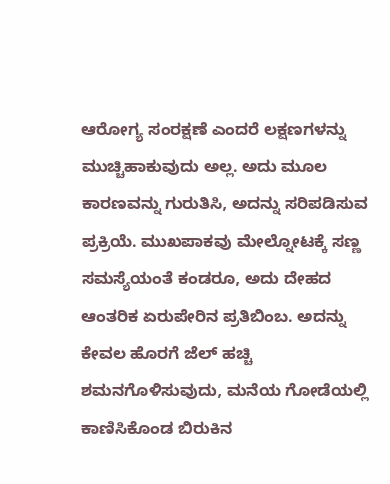ಆರೋಗ್ಯ ಸಂರಕ್ಷಣೆ ಎಂದರೆ ಲಕ್ಷಣಗಳನ್ನು ಮುಚ್ಚಿಹಾಕುವುದು ಅಲ್ಲ. ಅದು ಮೂಲ ಕಾರಣವನ್ನು ಗುರುತಿಸಿ, ಅದನ್ನು ಸರಿಪಡಿಸುವ ಪ್ರಕ್ರಿಯೆ. ಮುಖಪಾಕವು ಮೇಲ್ನೋಟಕ್ಕೆ ಸಣ್ಣ ಸಮಸ್ಯೆಯಂತೆ ಕಂಡರೂ, ಅದು ದೇಹದ ಆಂತರಿಕ ಏರುಪೇರಿನ ಪ್ರತಿಬಿಂಬ. ಅದನ್ನು ಕೇವಲ ಹೊರಗೆ ಜೆಲ್ ಹಚ್ಚಿ ಶಮನಗೊಳಿಸುವುದು, ಮನೆಯ ಗೋಡೆಯಲ್ಲಿ ಕಾಣಿಸಿಕೊಂಡ ಬಿರುಕಿನ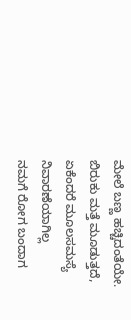ಮೇಲೆ ಬಣ್ಣ ಹಚ್ಚಿದಂತೆಯೇ. ಬಿರುಕು ಮತ್ತೆ ಮೂಡುತ್ತದೆ, ಏಕೆಂದರೆ ಮೂಲಸಮಸ್ಯೆ ನಿವಾರಣೆಯಾಗಿಲ್ಲ
ನಮಗೆ ರೋಗ ಬಂದಾಗ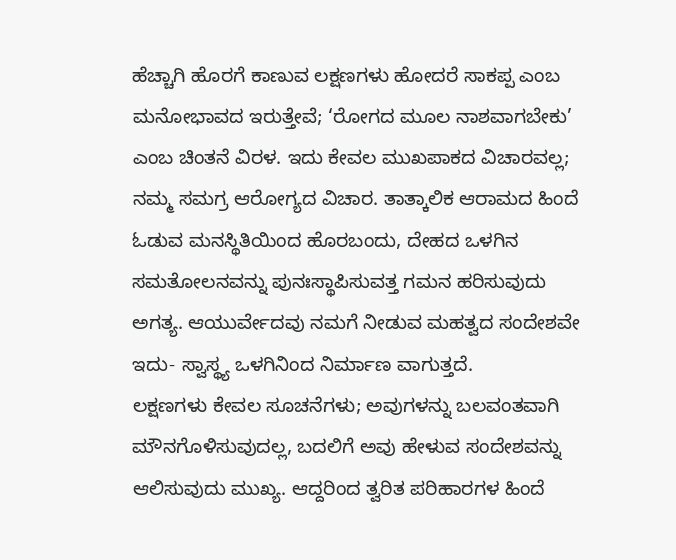ಹೆಚ್ಚಾಗಿ ಹೊರಗೆ ಕಾಣುವ ಲಕ್ಷಣಗಳು ಹೋದರೆ ಸಾಕಪ್ಪ ಎಂಬ ಮನೋಭಾವದ ಇರುತ್ತೇವೆ; ‘ರೋಗದ ಮೂಲ ನಾಶವಾಗಬೇಕು’ ಎಂಬ ಚಿಂತನೆ ವಿರಳ. ಇದು ಕೇವಲ ಮುಖಪಾಕದ ವಿಚಾರವಲ್ಲ; ನಮ್ಮ ಸಮಗ್ರ ಆರೋಗ್ಯದ ವಿಚಾರ. ತಾತ್ಕಾಲಿಕ ಆರಾಮದ ಹಿಂದೆ ಓಡುವ ಮನಸ್ಥಿತಿಯಿಂದ ಹೊರಬಂದು, ದೇಹದ ಒಳಗಿನ ಸಮತೋಲನವನ್ನು ಪುನಃಸ್ಥಾಪಿಸುವತ್ತ ಗಮನ ಹರಿಸುವುದು ಅಗತ್ಯ. ಆಯುರ್ವೇದವು ನಮಗೆ ನೀಡುವ ಮಹತ್ವದ ಸಂದೇಶವೇ ಇದು- ಸ್ವಾಸ್ಥ್ಯ ಒಳಗಿನಿಂದ ನಿರ್ಮಾಣ ವಾಗುತ್ತದೆ.
ಲಕ್ಷಣಗಳು ಕೇವಲ ಸೂಚನೆಗಳು; ಅವುಗಳನ್ನು ಬಲವಂತವಾಗಿ ಮೌನಗೊಳಿಸುವುದಲ್ಲ, ಬದಲಿಗೆ ಅವು ಹೇಳುವ ಸಂದೇಶವನ್ನು ಆಲಿಸುವುದು ಮುಖ್ಯ. ಆದ್ದರಿಂದ ತ್ವರಿತ ಪರಿಹಾರಗಳ ಹಿಂದೆ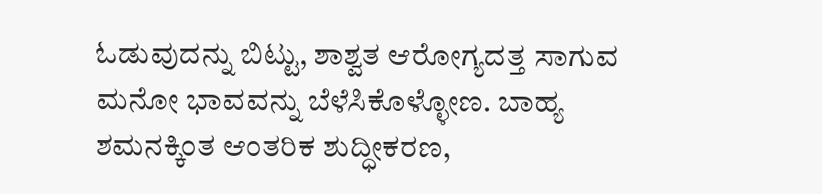ಓಡುವುದನ್ನು ಬಿಟ್ಟು, ಶಾಶ್ವತ ಆರೋಗ್ಯದತ್ತ ಸಾಗುವ ಮನೋ ಭಾವವನ್ನು ಬೆಳೆಸಿಕೊಳ್ಳೋಣ. ಬಾಹ್ಯ ಶಮನಕ್ಕಿಂತ ಆಂತರಿಕ ಶುದ್ಧೀಕರಣ,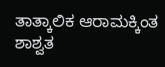ತಾತ್ಕಾಲಿಕ ಆರಾಮಕ್ಕಿಂತ ಶಾಶ್ವತ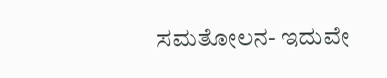ಸಮತೋಲನ- ಇದುವೇ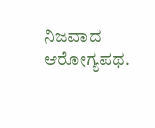ನಿಜವಾದ ಆರೋಗ್ಯಪಥ.